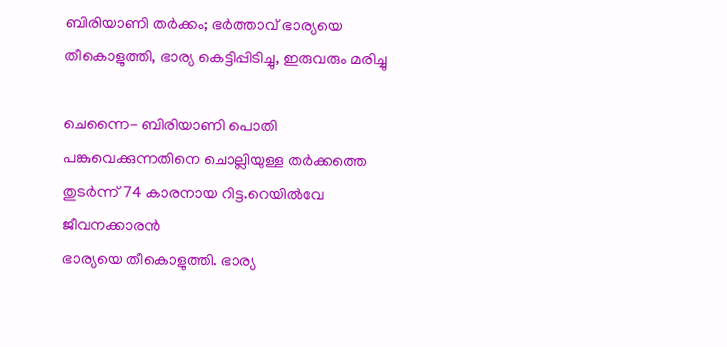ബിരിയാണി തര്‍ക്കം; ഭര്‍ത്താവ് ഭാര്യയെ തീകൊളുത്തി, ഭാര്യ കെട്ടിപ്പിടിച്ചു, ഇരുവരും മരിച്ചു

ചെന്നൈ- ബിരിയാണി പൊതി പങ്കുവെക്കുന്നതിനെ ചൊല്ലിയുള്ള തര്‍ക്കത്തെ തുടര്‍ന്ന് 74 കാരനായ റിട്ട.റെയില്‍വേ ജീവനക്കാരന്‍
ഭാര്യയെ തീകൊളുത്തി. ഭാര്യ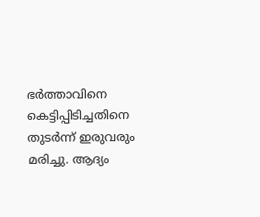ഭര്‍ത്താവിനെ കെട്ടിപ്പിടിച്ചതിനെ തുടര്‍ന്ന് ഇരുവരും മരിച്ചു. ആദ്യം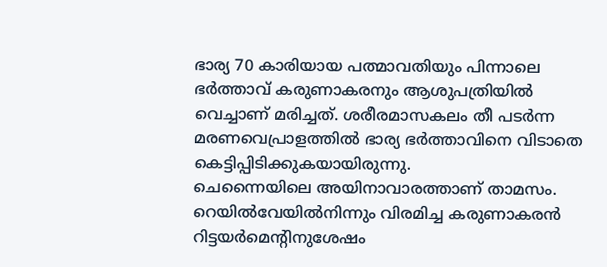ഭാര്യ 70 കാരിയായ പത്മാവതിയും പിന്നാലെ ഭര്‍ത്താവ് കരുണാകരനും ആശുപത്രിയില്‍ വെച്ചാണ് മരിച്ചത്. ശരീരമാസകലം തീ പടര്‍ന്ന മരണവെപ്രാളത്തില്‍ ഭാര്യ ഭര്‍ത്താവിനെ വിടാതെ കെട്ടിപ്പിടിക്കുകയായിരുന്നു.
ചെന്നൈയിലെ അയിനാവാരത്താണ് താമസം. റെയില്‍വേയില്‍നിന്നും വിരമിച്ച കരുണാകരന്‍ റിട്ടയര്‍മെന്റിനുശേഷം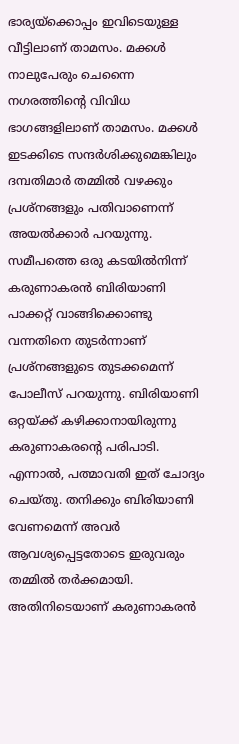ഭാര്യയ്‌ക്കൊപ്പം ഇവിടെയുള്ള വീട്ടിലാണ് താമസം. മക്കള്‍ നാലുപേരും ചെന്നൈ നഗരത്തിന്റെ വിവിധ ഭാഗങ്ങളിലാണ് താമസം. മക്കള്‍ ഇടക്കിടെ സന്ദര്‍ശിക്കുമെങ്കിലും ദമ്പതിമാര്‍ തമ്മില്‍ വഴക്കും പ്രശ്‌നങ്ങളും പതിവാണെന്ന് അയല്‍ക്കാര്‍ പറയുന്നു.
സമീപത്തെ ഒരു കടയില്‍നിന്ന് കരുണാകരന്‍ ബിരിയാണി പാക്കറ്റ് വാങ്ങിക്കൊണ്ടു വന്നതിനെ തുടര്‍ന്നാണ് പ്രശ്‌നങ്ങളുടെ തുടക്കമെന്ന് പോലീസ് പറയുന്നു. ബിരിയാണി ഒറ്റയ്ക്ക് കഴിക്കാനായിരുന്നു കരുണാകരന്റെ പരിപാടി. എന്നാല്‍, പത്മാവതി ഇത് ചോദ്യം ചെയ്തു. തനിക്കും ബിരിയാണി വേണമെന്ന് അവര്‍ ആവശ്യപ്പെട്ടതോടെ ഇരുവരും തമ്മില്‍ തര്‍ക്കമായി. അതിനിടെയാണ് കരുണാകരന്‍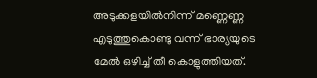അടുക്കളയില്‍നിന്ന് മണ്ണെണ്ണ എടുത്തുകൊണ്ടു വന്ന് ഭാര്യയുടെ മേല്‍ ഒഴിച്ച് തീ കൊളുത്തിയത്.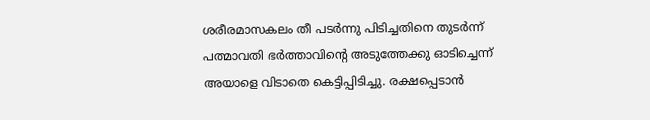ശരീരമാസകലം തീ പടര്‍ന്നു പിടിച്ചതിനെ തുടര്‍ന്ന് പത്മാവതി ഭര്‍ത്താവിന്റെ അടുത്തേക്കു ഓടിച്ചെന്ന് അയാളെ വിടാതെ കെട്ടിപ്പിടിച്ചു. രക്ഷപ്പെടാന്‍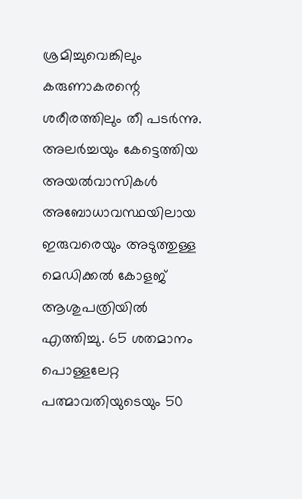ശ്രമിച്ചുവെങ്കിലും കരുണാകരന്റെ ശരീരത്തിലും തീ പടര്‍ന്നു.
അലര്‍ച്ചയും കേട്ടെത്തിയ അയല്‍വാസികള്‍ അബോധാവസ്ഥയിലായ ഇരുവരെയും അടുത്തുള്ള മെഡിക്കല്‍ കോളജ് ആശുപത്രിയില്‍ എത്തിച്ചു. 65 ശതമാനം പൊള്ളലേറ്റ പത്മാവതിയുടെയും 50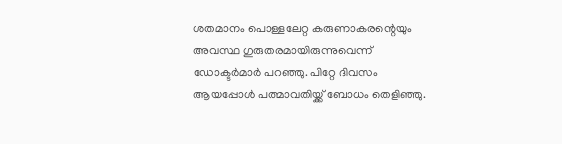ശതമാനം പൊള്ളലേറ്റ കരുണാകരന്റെയും അവസ്ഥ ഗുരുതരമായിരുന്നുവെന്ന് ഡോക്ടര്‍മാര്‍ പറഞ്ഞു. പിറ്റേ ദിവസം ആയപ്പോള്‍ പത്മാവതിയ്ക്ക് ബോധം തെളിഞ്ഞു.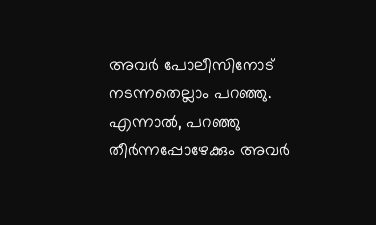അവര്‍ പോലീസിനോട് നടന്നതെല്ലാം പറഞ്ഞു. എന്നാല്‍, പറഞ്ഞു തീര്‍ന്നപ്പോഴേക്കും അവര്‍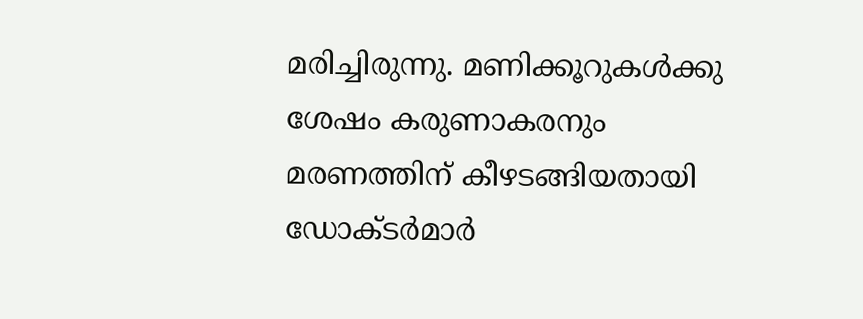മരിച്ചിരുന്നു. മണിക്കൂറുകള്‍ക്കു ശേഷം കരുണാകരനും മരണത്തിന് കീഴടങ്ങിയതായി ഡോക്ടര്‍മാര്‍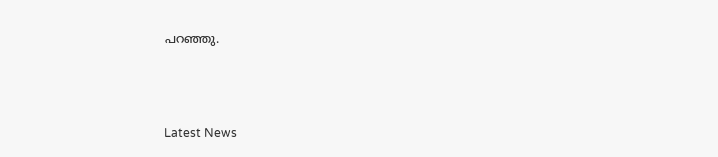പറഞ്ഞു.



Latest News